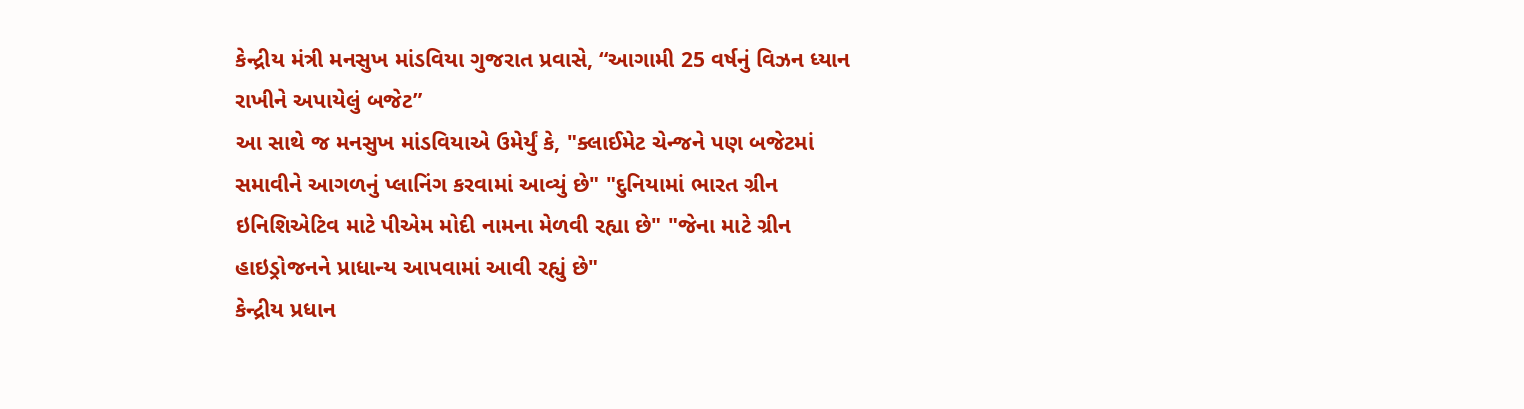કેન્દ્રીય મંત્રી મનસુખ માંડવિયા ગુજરાત પ્રવાસે, “આગામી 25 વર્ષનું વિઝન ધ્યાન રાખીને અપાયેલું બજેટ”
આ સાથે જ મનસુખ માંડવિયાએ ઉમેર્યું કે, "ક્લાઈમેટ ચેન્જને પણ બજેટમાં સમાવીને આગળનું પ્લાનિંગ કરવામાં આવ્યું છે" "દુનિયામાં ભારત ગ્રીન ઇનિશિએટિવ માટે પીએમ મોદી નામના મેળવી રહ્યા છે" "જેના માટે ગ્રીન હાઇડ્રોજનને પ્રાધાન્ય આપવામાં આવી રહ્યું છે"
કેન્દ્રીય પ્રધાન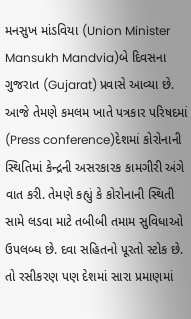મનસુખ માંડવિયા (Union Minister Mansukh Mandvia)બે દિવસના ગુજરાત (Gujarat) પ્રવાસે આવ્યા છે. આજે તેમણે કમલમ ખાતે પત્રકાર પરિષદમાં (Press conference)દેશમાં કોરોનાની સ્થિતિમાં કેન્દ્રની અસરકારક કામગીરી અંગે વાત કરી. તેમણે કહ્યું કે કોરોનાની સ્થિતી સામે લડવા માટે તબીબી તમામ સુવિધાઓ ઉપલબ્ધ છે. દવા સહિતનો પૂરતો સ્ટોક છે. તો રસીકરણ પણ દેશમાં સારા પ્રમાણમાં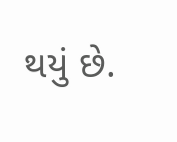થયું છે.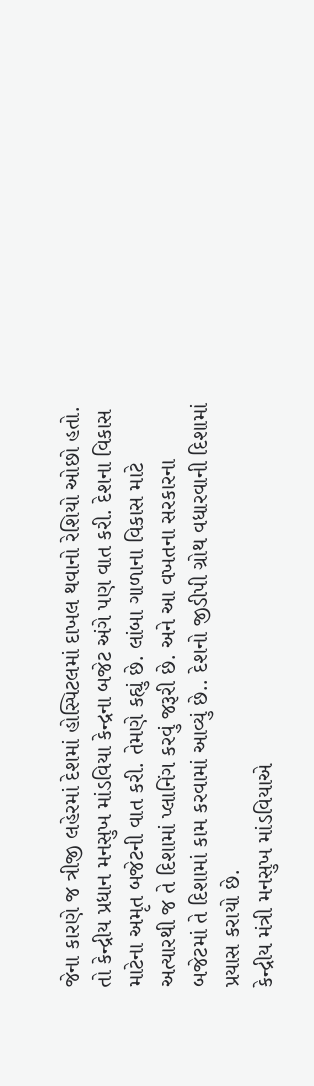જેના કારણે જ ત્રીજી લહેરમાં દેશમાં હોસ્પિટલમાં દાખલ થવાનો રેશિયો ઓછો હતો.
તો કેન્દ્રીય પ્રધાન મનસુખ માંડવિયા કેન્દ્રના બજેટ અંગે પણ વાત કરી. દેશના વિકાસ માટેના અમૃત બજેટની વાત કરી. તેમણે કહ્યું છે. લાંબા ગાળાના વિકાસ માટે અત્યારથી જ તે દિશામાં પ્લાનિંગ કરવું જરૂરી છે. અને આ વખતના સરકારના બજેટમાં તે દિશામાં કામ કરવામાં આવ્યું છે.. દેશનો જીડીપી ગ્રોથ વધારવાની દિશામાં પ્રયાસ કરાયો છે.
કેન્દ્રીય મંત્રી મનસુખ માંડવિયાએ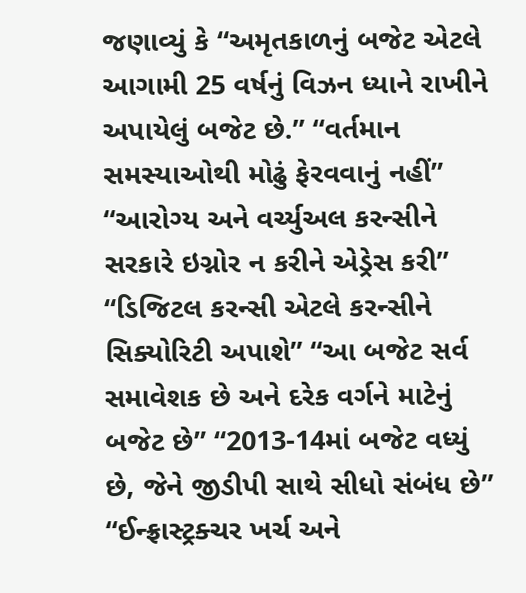જણાવ્યું કે “અમૃતકાળનું બજેટ એટલે આગામી 25 વર્ષનું વિઝન ધ્યાને રાખીને અપાયેલું બજેટ છે.” “વર્તમાન સમસ્યાઓથી મોઢું ફેરવવાનું નહીં” “આરોગ્ય અને વર્ચ્યુઅલ કરન્સીને સરકારે ઇગ્નોર ન કરીને એડ્રેસ કરી” “ડિજિટલ કરન્સી એટલે કરન્સીને સિક્યોરિટી અપાશે” “આ બજેટ સર્વ સમાવેશક છે અને દરેક વર્ગને માટેનું બજેટ છે” “2013-14માં બજેટ વધ્યું છે, જેને જીડીપી સાથે સીધો સંબંધ છે” “ઈન્ફ્રાસ્ટ્રક્ચર ખર્ચ અને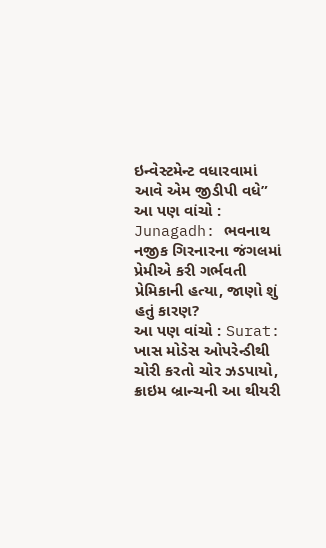ઇન્વેસ્ટમેન્ટ વધારવામાં આવે એમ જીડીપી વધે”
આ પણ વાંચો : Junagadh: ભવનાથ નજીક ગિરનારના જંગલમાં પ્રેમીએ કરી ગર્ભવતી પ્રેમિકાની હત્યા, જાણો શું હતું કારણ?
આ પણ વાંચો : Surat: ખાસ મોડેસ ઓપરેન્ડીથી ચોરી કરતો ચોર ઝડપાયો, ક્રાઇમ બ્રાન્ચની આ થીયરી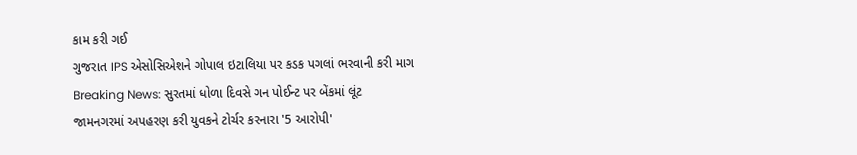કામ કરી ગઈ
ગુજરાત IPS એસોસિએશને ગોપાલ ઇટાલિયા પર કડક પગલાં ભરવાની કરી માગ
Breaking News: સુરતમાં ધોળા દિવસે ગન પોઈન્ટ પર બેંકમાં લૂંટ
જામનગરમાં અપહરણ કરી યુવકને ટોર્ચર કરનારા '5 આરોપી'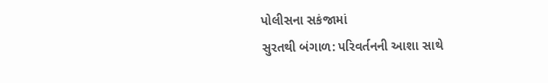પોલીસના સકંજામાં
સુરતથી બંગાળ: પરિવર્તનની આશા સાથે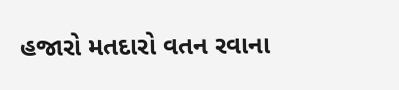હજારો મતદારો વતન રવાના